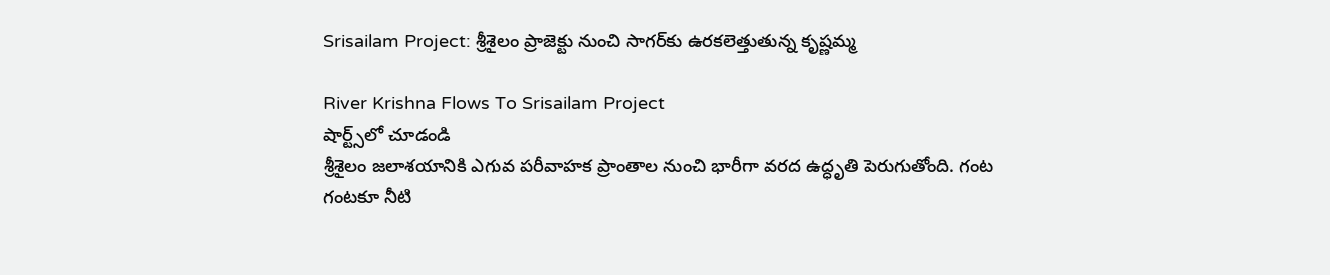Srisailam Project: శ్రీశైలం ప్రాజెక్టు నుంచి సాగర్‌కు ఉరకలెత్తుతున్న కృష్ణమ్మ

River Krishna Flows To Srisailam Project
షార్ట్స్‌లో చూడండి
శ్రీశైలం జలాశయానికి ఎగువ పరీవాహక ప్రాంతాల నుంచి భారీగా వరద ఉద్ధృతి పెరుగుతోంది. గంట గంటకూ నీటి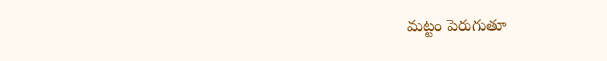మట్టం పెరుగుతూ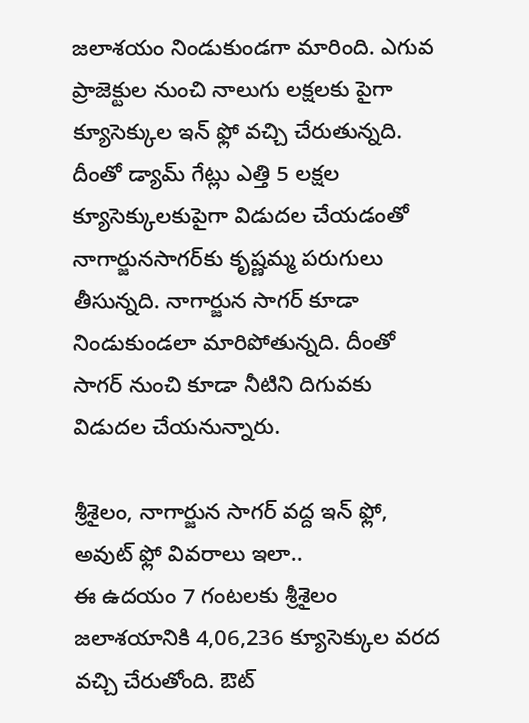జలాశయం నిండుకుండగా మారింది. ఎగువ ప్రాజెక్టుల నుంచి నాలుగు లక్షలకు పైగా క్యూసెక్కుల ఇన్ ఫ్లో వచ్చి చేరుతున్నది. దీంతో డ్యామ్ గేట్లు ఎత్తి 5 లక్షల క్యూసెక్కులకుపైగా విడుదల చేయడంతో నాగార్జునసాగర్‌కు కృష్ణమ్మ పరుగులు తీసున్నది. నాగార్జున సాగర్ కూడా నిండుకుండలా మారిపోతున్నది. దీంతో సాగర్ నుంచి కూడా నీటిని దిగువకు విడుదల చేయనున్నారు.

శ్రీశైలం, నాగార్జున సాగర్ వద్ద ఇన్ ఫ్లో, అవుట్ ఫ్లో వివరాలు ఇలా..
ఈ ఉదయం 7 గంటలకు శ్రీశైలం జలాశయానికి 4,06,236 క్యూసెక్కుల వరద వచ్చి చేరుతోంది. ఔట్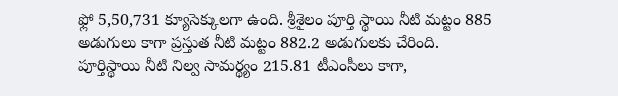ఫ్లో 5,50,731 క్యూసెక్కులగా ఉంది. శ్రీశైలం పూర్తి స్థాయి నీటి మట్టం 885 అడుగులు కాగా ప్రస్తుత నీటి మట్టం 882.2 అడుగులకు చేరింది. పూర్తిస్థాయి నీటి నిల్వ సామర్థ్యం 215.81 టీఎంసీలు కాగా,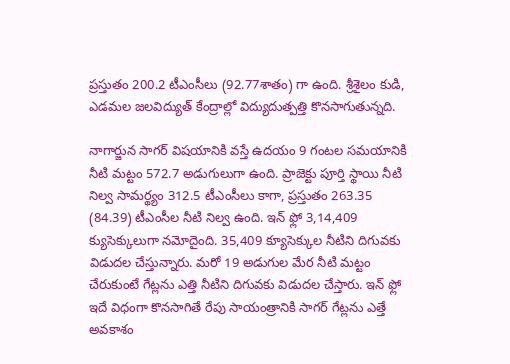ప్రస్తుతం 200.2 టీఎంసీలు (92.77శాతం) గా ఉంది. శ్రీశైలం కుడి, ఎడమల జలవిద్యుత్ కేంద్రాల్లో విద్యుదుత్పత్తి కొనసాగుతున్నది.

నాగార్జున సాగర్ విషయానికి వస్తే ఉదయం 9 గంటల సమయానికి నీటి మట్టం 572.7 అడుగులుగా ఉంది. ప్రాజెక్టు పూర్తి స్థాయి నీటి నిల్వ సామర్థ్యం 312.5 టీఎంసీలు కాగా, ప్రస్తుతం 263.35 (84.39) టీఎంసీల నీటి నిల్వ ఉంది. ఇన్ ఫ్లో 3,14,409 క్యుసెక్కులుగా నమోదైంది. 35,409 క్యూసెక్కుల నీటిని దిగువకు విడుదల చేస్తున్నారు. మరో 19 అడుగుల మేర నీటి మట్టం చేరుకుంటే గేట్లను ఎత్తి నీటిని దిగువకు విడుదల చేస్తారు. ఇన్ ఫ్లో ఇదే విధంగా కొనసాగితే రేపు సాయంత్రానికి సాగర్ గేట్లను ఎత్తే అవకాశం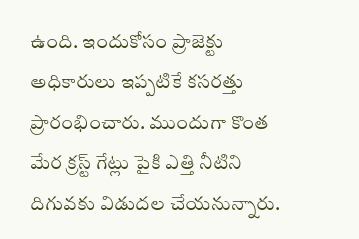ఉంది. ఇందుకోసం ప్రాజెక్టు అధికారులు ఇప్పటికే కసరత్తు ప్రారంభించారు. ముందుగా కొంత మేర క్రస్ట్ గేట్లు పైకి ఎత్తి నీటిని దిగువకు విడుదల చేయనున్నారు.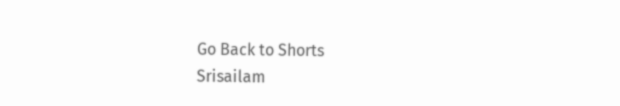Go Back to Shorts
Srisailam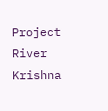Project
River Krishna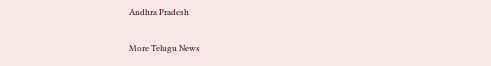Andhra Pradesh

More Telugu News